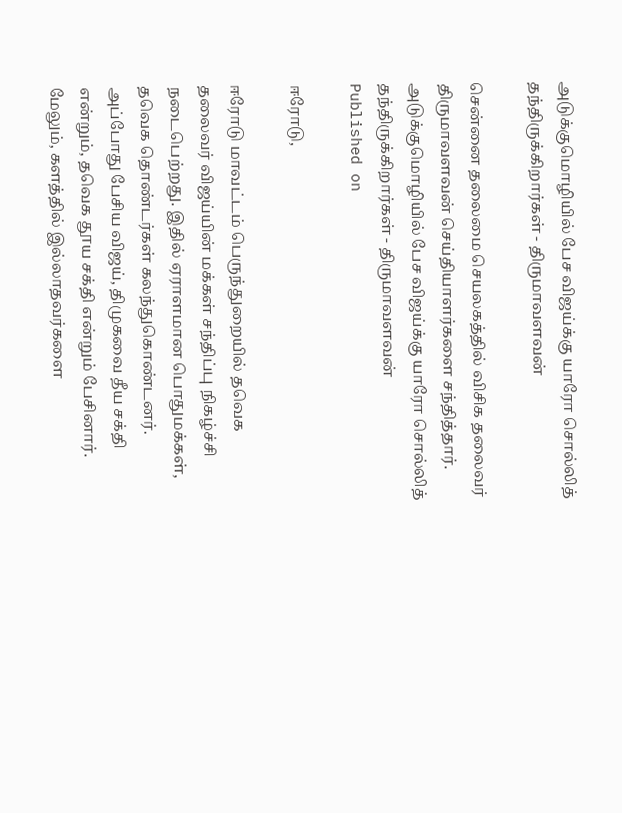அடுக்குமொழியில் பேச விஜய்க்கு யாரோ சொல்லித் தந்திருக்கிறார்கள் - திருமாவளவன்

சென்னை தலைமை செயலகத்தில் விசிக தலைவர் திருமாவளவன் செய்தியாளர்களை சந்தித்தார்.
அடுக்குமொழியில் பேச விஜய்க்கு யாரோ சொல்லித் தந்திருக்கிறார்கள் - திருமாவளவன்
Published on

ஈரோடு,

ஈரோடு மாவட்டம் பெருந்துறையில் தவெக தலைவர் விஜய்யின் மக்கள் சந்திப்பு நிகழ்ச்சி நடைபெற்றது. இதில் ஏராளமான பொதுமக்கள், தவெக தொண்டர்கள் கலந்துகொண்டனர். அப்போது பேசிய விஜய், திமுகவை தீய சக்தி என்றும், தவெக தூய சக்தி என்றும் பேசினார். மேலும், களத்தில் இல்லாதவர்களை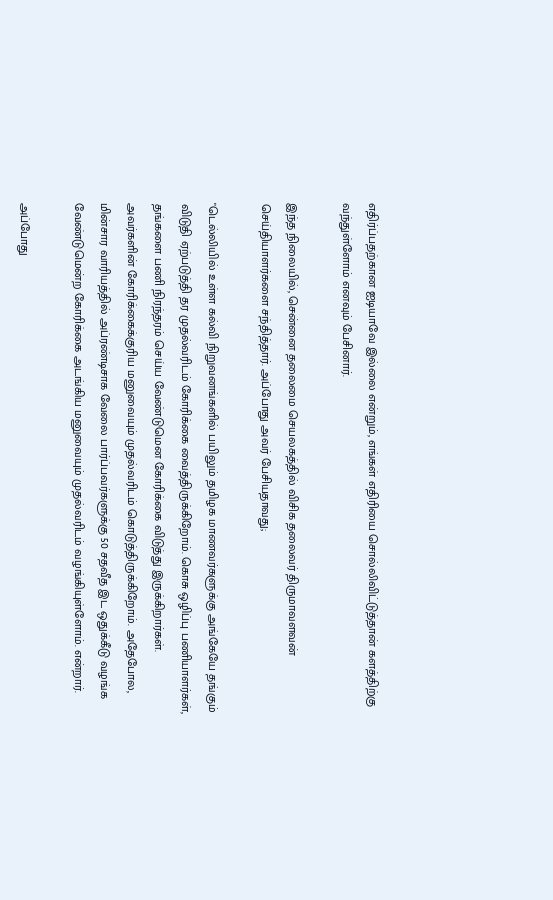எதிர்ப்பதற்கான ஐடியாவே இல்லை என்றும், எங்கள் எதிரியை சொல்லிவிட்டுத்தான் களத்திற்கு வந்துள்ளோம் எனவும் பேசினார்.

இந்த நிலையில், சென்னை தலைமை செயலகத்தில் விசிக தலைவர் திருமாவளவன் செய்தியாளர்களை சந்தித்தார். அப்போது அவர் பேசியதாவது;

"டெல்லியில் உள்ள கல்வி நிறுவனங்களில் பயிலும் தமிழக மாணவர்களுக்கு அங்கேயே தங்கும் விடுதி ஏற்படுத்தி தர முதல்வரிடம் கோரிக்கை வைத்திருக்கிறோம். கொசு ஒழிப்பு பணியாளர்கள், தங்களை பணி நிரந்தரம் செய்ய வேண்டுமென கோரிக்கை விடுத்து இருக்கிறார்கள். அவர்களின் கோரிக்கைக்குரிய மனுவையும் முதல்வரிடம் கொடுத்திருக்கிறோம். அதேபோல, மின்சார வாரியத்தில் அப்ரண்டிசாக வேலை பார்ப்பவர்களுக்கு 50 சதவீத இட ஒதுக்கீடு வழங்க வேண்டுமென்ற கோரிக்கை அடங்கிய மனுவையும் முதல்வரிடம் வழங்கியுள்ளோம். என்றார்.

அப்போது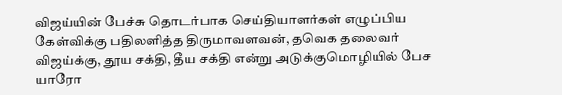விஜய்யின் பேச்சு தொடர்பாக செய்தியாளர்கள் எழுப்பிய கேள்விக்கு பதிலளித்த திருமாவளவன், தவெக தலைவர் விஜய்க்கு, தூய சக்தி, தீய சக்தி என்று அடுக்குமொழியில் பேச யாரோ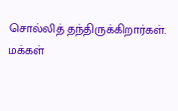சொல்லித் தந்திருக்கிறார்கள். மக்கள்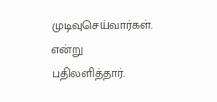முடிவுசெய்வார்கள். என்று பதிலளித்தார்.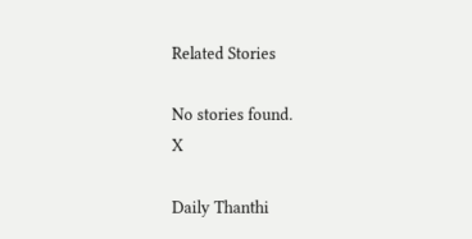Related Stories

No stories found.
X

Daily Thanthi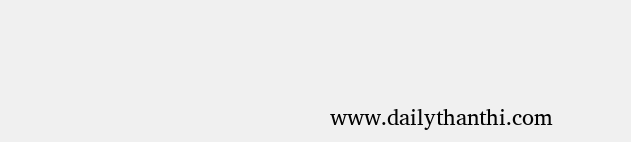www.dailythanthi.com